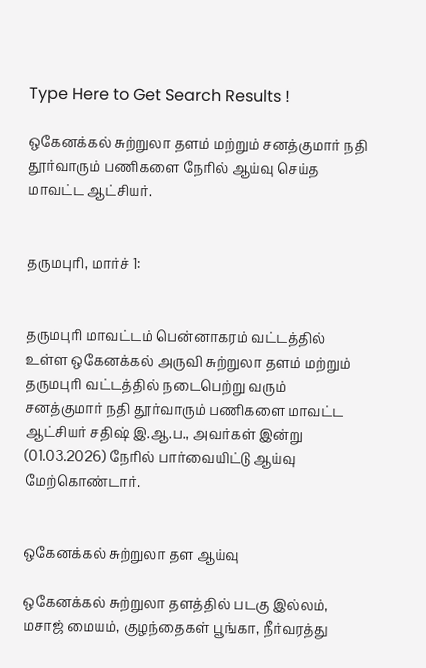Type Here to Get Search Results !

ஒகேனக்கல் சுற்றுலா தளம் மற்றும் சனத்குமார் நதி தூர்வாரும் பணிகளை நேரில் ஆய்வு செய்த மாவட்ட ஆட்சியர்.


தருமபுரி, மார்ச் 1:


தருமபுரி மாவட்டம் பென்னாகரம் வட்டத்தில் உள்ள ஒகேனக்கல் அருவி சுற்றுலா தளம் மற்றும் தருமபுரி வட்டத்தில் நடைபெற்று வரும் சனத்குமார் நதி தூர்வாரும் பணிகளை மாவட்ட ஆட்சியர் சதிஷ் இ.ஆ.ப., அவர்கள் இன்று (01.03.2026) நேரில் பார்வையிட்டு ஆய்வு மேற்கொண்டார்.


ஒகேனக்கல் சுற்றுலா தள ஆய்வு

ஒகேனக்கல் சுற்றுலா தளத்தில் படகு இல்லம், மசாஜ் மையம், குழந்தைகள் பூங்கா, நீர்வரத்து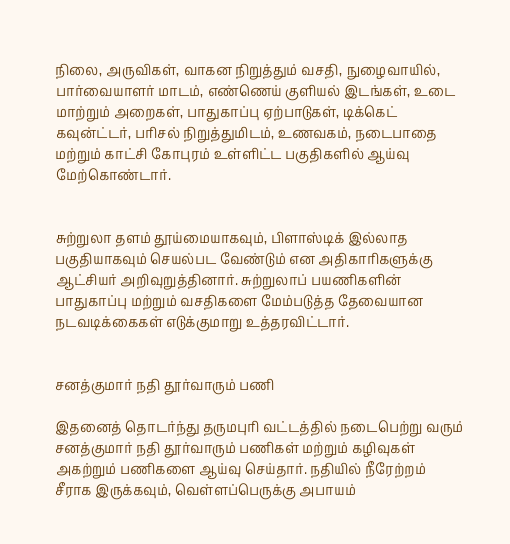நிலை, அருவிகள், வாகன நிறுத்தும் வசதி, நுழைவாயில், பார்வையாளர் மாடம், எண்ணெய் குளியல் இடங்கள், உடை மாற்றும் அறைகள், பாதுகாப்பு ஏற்பாடுகள், டிக்கெட் கவுன்ட்டர், பரிசல் நிறுத்துமிடம், உணவகம், நடைபாதை மற்றும் காட்சி கோபுரம் உள்ளிட்ட பகுதிகளில் ஆய்வு மேற்கொண்டார்.


சுற்றுலா தளம் தூய்மையாகவும், பிளாஸ்டிக் இல்லாத பகுதியாகவும் செயல்பட வேண்டும் என அதிகாரிகளுக்கு ஆட்சியர் அறிவுறுத்தினார். சுற்றுலாப் பயணிகளின் பாதுகாப்பு மற்றும் வசதிகளை மேம்படுத்த தேவையான நடவடிக்கைகள் எடுக்குமாறு உத்தரவிட்டார்.


சனத்குமார் நதி தூர்வாரும் பணி

இதனைத் தொடர்ந்து தருமபுரி வட்டத்தில் நடைபெற்று வரும் சனத்குமார் நதி தூர்வாரும் பணிகள் மற்றும் கழிவுகள் அகற்றும் பணிகளை ஆய்வு செய்தார். நதியில் நீரேற்றம் சீராக இருக்கவும், வெள்ளப்பெருக்கு அபாயம்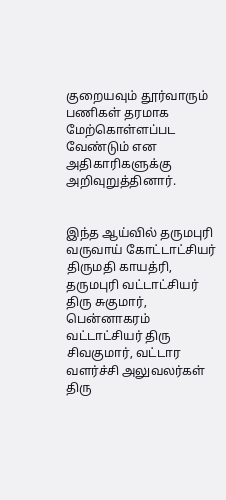குறையவும் தூர்வாரும் பணிகள் தரமாக மேற்கொள்ளப்பட வேண்டும் என அதிகாரிகளுக்கு அறிவுறுத்தினார்.


இந்த ஆய்வில் தருமபுரி வருவாய் கோட்டாட்சியர் திருமதி காயத்ரி, தருமபுரி வட்டாட்சியர் திரு சுகுமார், பென்னாகரம் வட்டாட்சியர் திரு சிவகுமார், வட்டார வளர்ச்சி அலுவலர்கள் திரு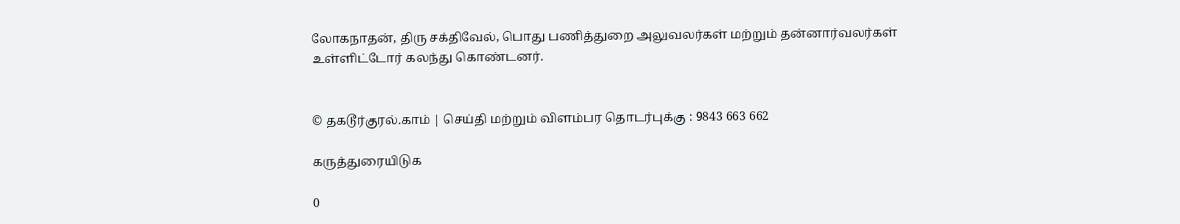லோகநாதன், திரு சக்திவேல், பொது பணித்துறை அலுவலர்கள் மற்றும் தன்னார்வலர்கள் உள்ளிட்டோர் கலந்து கொண்டனர்.


© தகடூர்குரல்.காம் | செய்தி மற்றும் விளம்பர தொடர்புக்கு : 9843 663 662

கருத்துரையிடுக

0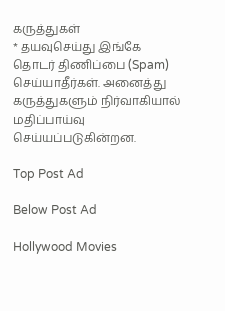கருத்துகள்
* தயவுசெய்து இங்கே தொடர் திணிப்பை (Spam) செய்யாதீர்கள். அனைத்து கருத்துகளும் நிர்வாகியால் மதிப்பாய்வு செய்யப்படுகின்றன.

Top Post Ad

Below Post Ad

Hollywood Movies